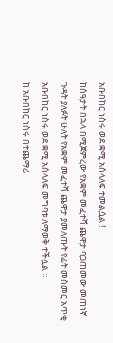አቡበከር ነስሩ ወደ ቋሚ አሰላለፍ ተመልሷል !
ከሰዓታት በኋላ በሚጀምረው የአቋም መፈተሻ ጨዋታ ባጋጠመው መጠነኛ ጉዳት ያለፉት ሁለት የአቋም መፈተሻ ጨዋታ ያመለጡት የፊት መስመር አጥቂ አቡበከር ነስሩ ወደ ቋሚ አሰላለፍ መግባቱ ለማወቅ ተችሏል ።
ከ አቡበከር ነስሩ በተጨማሪ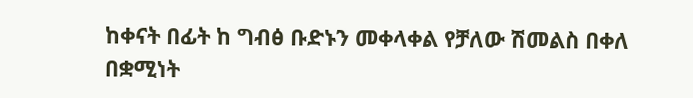ከቀናት በፊት ከ ግብፅ ቡድኑን መቀላቀል የቻለው ሽመልስ በቀለ በቋሚነት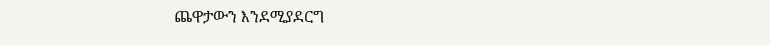ጨዋታውን እንደሚያደርግ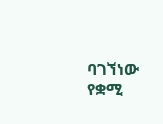ባገኘነው የቋሚ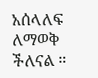አሰላለፍ ለማወቅ ችለናል ።